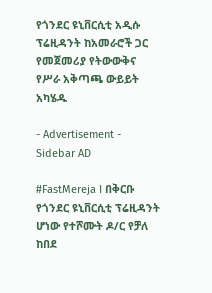የጎንደር ዩኒቨርሲቲ አዲሱ ፕሬዚዳንት ከአመራሮች ጋር የመጀመሪያ የትውውቅና የሥራ አቅጣጫ ውይይት አካሄዱ

- Advertisement -
Sidebar AD

#FastMereja I በቅርቡ የጎንደር ዩኒቨርሲቲ ፕሬዚዳንት ሆነው የተሾሙት ዶ/ር የቻለ ከበደ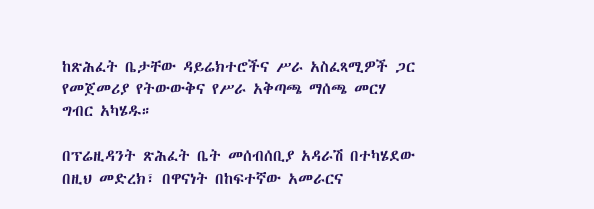ከጽሕፈት ቤታቸው ዳይሬክተሮችና ሥራ አስፈጻሚዎች ጋር የመጀመሪያ የትውውቅና የሥራ አቅጣጫ ማሰጫ መርሃ ግብር አካሄዱ።

በፕሬዚዳንት ጽሕፈት ቤት መሰብሰቢያ አዳራሽ በተካሄደው በዚህ መድረክ፣ በዋናነት በከፍተኛው አመራርና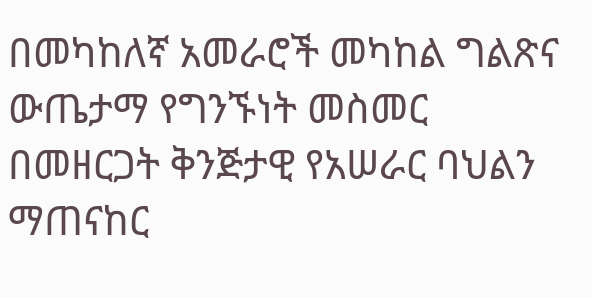በመካከለኛ አመራሮች መካከል ግልጽና ውጤታማ የግንኙነት መስመር በመዘርጋት ቅንጅታዊ የአሠራር ባህልን ማጠናከር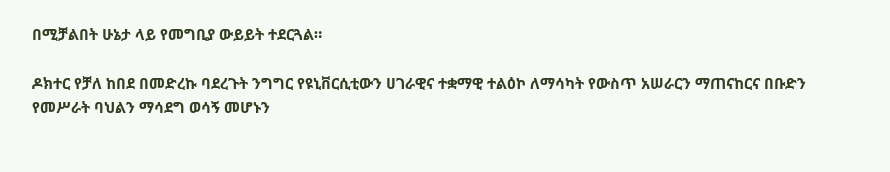በሚቻልበት ሁኔታ ላይ የመግቢያ ውይይት ተደርጓል።

ዶክተር የቻለ ከበደ በመድረኩ ባደረጉት ንግግር የዩኒቨርሲቲውን ሀገራዊና ተቋማዊ ተልዕኮ ለማሳካት የውስጥ አሠራርን ማጠናከርና በቡድን የመሥራት ባህልን ማሳደግ ወሳኝ መሆኑን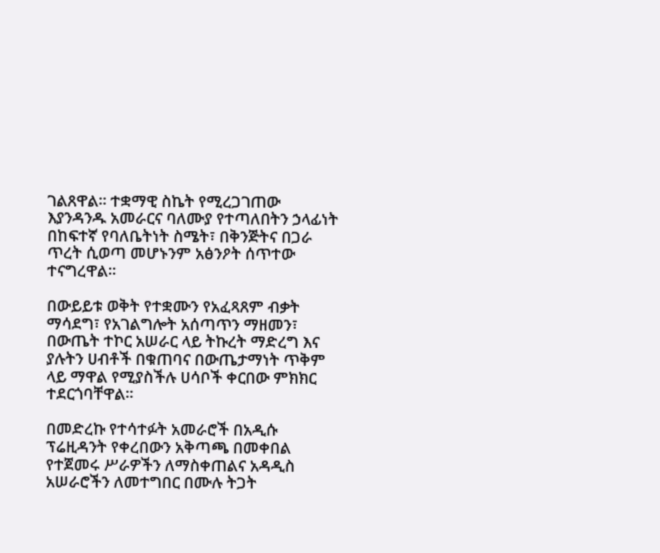ገልጸዋል። ተቋማዊ ስኬት የሚረጋገጠው እያንዳንዱ አመራርና ባለሙያ የተጣለበትን ኃላፊነት በከፍተኛ የባለቤትነት ስሜት፣ በቅንጅትና በጋራ ጥረት ሲወጣ መሆኑንም አፅንዖት ሰጥተው ተናግረዋል።

በውይይቱ ወቅት የተቋሙን የአፈጻጸም ብቃት ማሳደግ፣ የአገልግሎት አሰጣጥን ማዘመን፣ በውጤት ተኮር አሠራር ላይ ትኩረት ማድረግ እና ያሉትን ሀብቶች በቁጠባና በውጤታማነት ጥቅም ላይ ማዋል የሚያስችሉ ሀሳቦች ቀርበው ምክክር ተደርጎባቸዋል።

በመድረኩ የተሳተፉት አመራሮች በአዲሱ ፕሬዚዳንት የቀረበውን አቅጣጫ በመቀበል የተጀመሩ ሥራዎችን ለማስቀጠልና አዳዲስ አሠራሮችን ለመተግበር በሙሉ ትጋት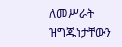ለመሥራት ዝግጁነታቸውን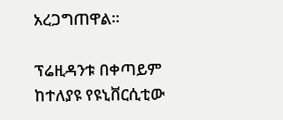አረጋግጠዋል።

ፕሬዚዳንቱ በቀጣይም ከተለያዩ የዩኒቨርሲቲው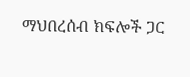ማህበረሰብ ክፍሎች ጋር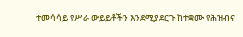ተመሳሳይ የሥራ ውይይቶችን እንደሚያደርጉ ከተቋሙ የሕዝብና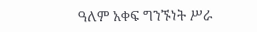ዓለም አቀፍ ግንኙነት ሥራ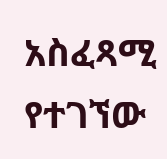አስፈጻሚ የተገኘው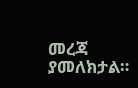መረጃ ያመለክታል።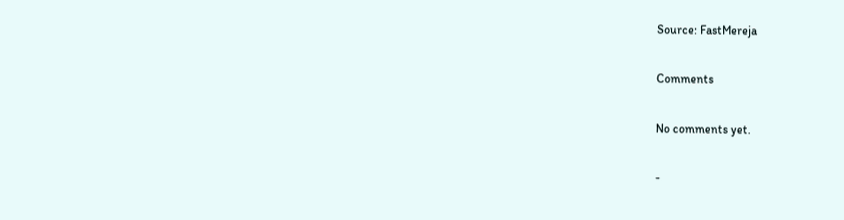Source: FastMereja

Comments

No comments yet.

-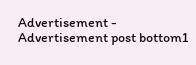Advertisement -
Advertisement post bottom1